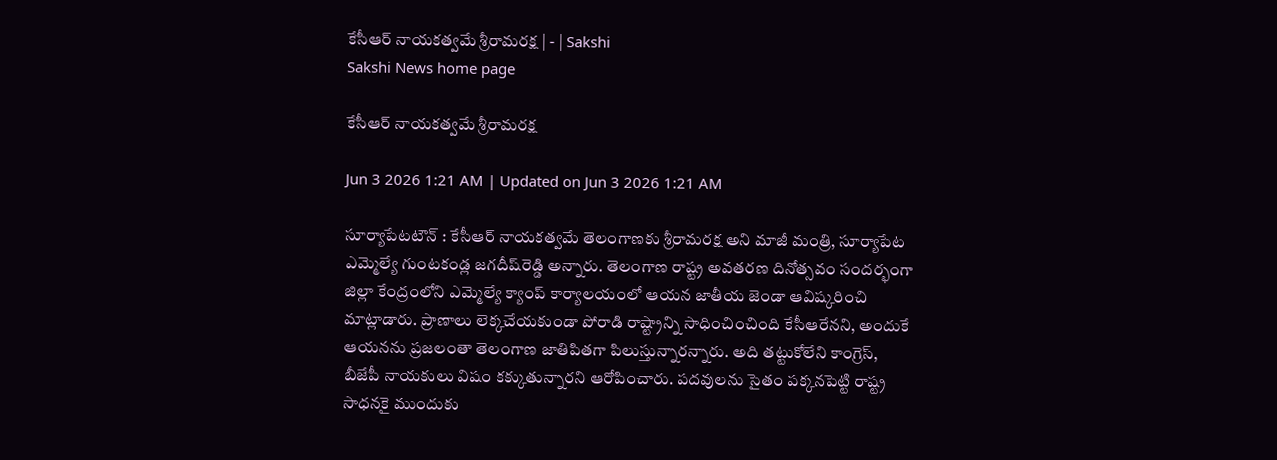కేసీఆర్‌ నాయకత్వమే శ్రీరామరక్ష | - | Sakshi
Sakshi News home page

కేసీఆర్‌ నాయకత్వమే శ్రీరామరక్ష

Jun 3 2026 1:21 AM | Updated on Jun 3 2026 1:21 AM

సూర్యాపేటటౌన్‌ : కేసీఆర్‌ నాయకత్వమే తెలంగాణకు శ్రీరామరక్ష అని మాజీ మంత్రి, సూర్యాపేట ఎమ్మెల్యే గుంటకండ్ల జగదీష్‌రెడ్డి అన్నారు. తెలంగాణ రాష్ట్ర అవతరణ దినోత్సవం సందర్భంగా జిల్లా కేంద్రంలోని ఎమ్మెల్యే క్యాంప్‌ కార్యాలయంలో ఆయన జాతీయ జెండా ఆవిష్కరించి మాట్లాడారు. ప్రాణాలు లెక్కచేయకుండా పోరాడి రాష్ట్రాన్ని సాధించించింది కేసీఆరేనని, అందుకే ఆయనను ప్రజలంతా తెలంగాణ జాతిపితగా పిలుస్తున్నారన్నారు. అది తట్టుకోలేని కాంగ్రెస్‌, బీజేపీ నాయకులు విషం కక్కుతున్నారని ఆరోపించారు. పదవులను సైతం పక్కనపెట్టి రాష్ట్ర సాధనకై ముందుకు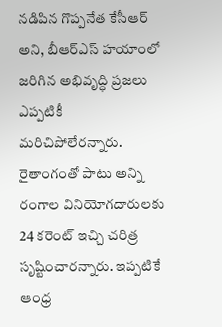నడిపిన గొప్పనేత కేసీఆర్‌ అని, బీఆర్‌ఎస్‌ హయాంలో జరిగిన అభివృద్ధి ప్రజలు ఎప్పటికీ మరిచిపోలేరన్నారు. రైతాంగంతో పాటు అన్ని రంగాల వినియోగదారులకు 24 కరెంట్‌ ఇచ్చి చరిత్ర సృష్టించారన్నారు. ఇప్పటికే ఆంధ్ర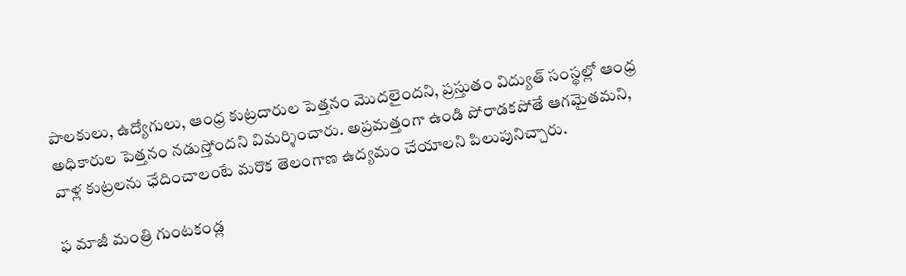పాలకులు, ఉద్యోగులు, ఆంధ్ర కుట్రదారుల పెత్తనం మొదలైందని, ప్రస్తుతం విద్యుత్‌ సంస్థల్లో ఆంధ్ర అధికారుల పెత్తనం నడుస్తోందని విమర్శించారు. అప్రమత్తంగా ఉండి పోరాడకపోతే ఆగమైతమని, వాళ్ల కుట్రలను ఛేదించాలంటే మరొక తెలంగాణ ఉద్యమం చేయాలని పిలుపునిచ్చారు.

ఫ మాజీ మంత్రి గుంటకండ్ల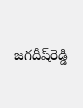జగదీష్‌రెడ్డి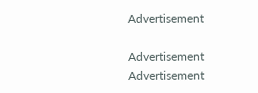Advertisement

Advertisement
Advertisement